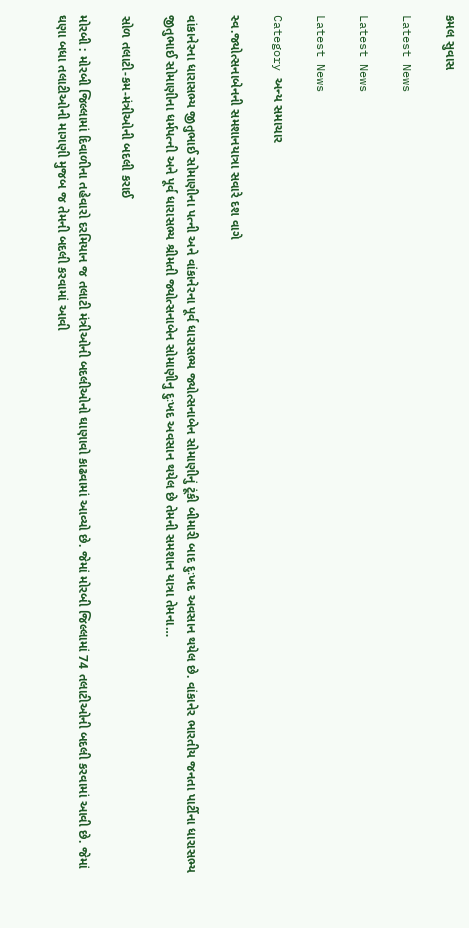કમલ સુવાસ

Latest News

Latest News

Latest News

Category અન્ય સમાચાર

સ્વ.જ્યોત્સનાબેનની સમશાનયાત્રા સવારે દશ વાગે

વાંકાનેરના ધારાસભ્ય જીતુભાઈ સોમાણીના પત્ની અને વાંકાનેરના પૂર્વ ધારાસભ્ય જ્યોત્સનાબેન સોમાણીનું ટૂંકી બીમારી બાદ દુઃખદ અવસાન થયેલ છે. વાંકાનેર ભારતીય જનતા પાર્ટીના ધારાસભ્ય જીતુભાઈ સોમાણીના ધર્મપત્ની અને પૂર્વ ધારાસભ્ય શ્રીમતી જ્યોત્સનાબેન સોમાણીનુ દુઃખદ અવસાન થયેલ છે તેમની સમશાન યાત્રા તેમના…

સોળ તલાટી-કમ-મંત્રીઓની બદલી કરાઈ

મોરબી : મોરબી જિલ્લામાં દિવાળીના તહેવારો દરમિયાન જ તલાટી મંત્રીઓની બદલીઓનો ઘાણાવો કાઢવામાં આવ્યો છે. જેમાં મોરબી જિલ્લામાં 74 તલાટીઓની બદલી કરવામાં આવી છે. જેમાં ઘણા બધા તલાટીઓની માગણી મુજબ જ તેમની બદલી કરવામાં આવી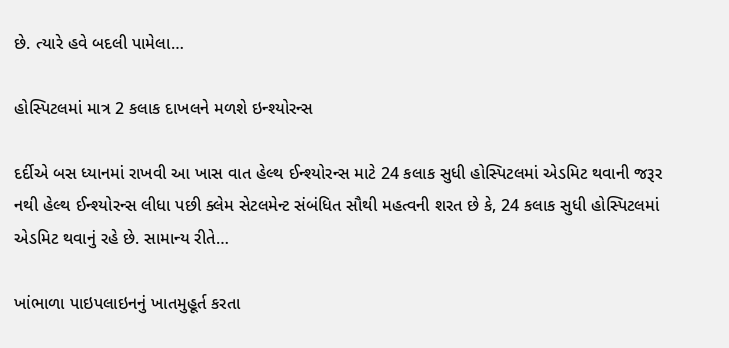છે. ત્યારે હવે બદલી પામેલા…

હોસ્પિટલમાં માત્ર 2 કલાક દાખલને મળશે ઇન્શ્યોરન્સ

દર્દીએ બસ ધ્યાનમાં રાખવી આ ખાસ વાત હેલ્થ ઈન્શ્યોરન્સ માટે 24 કલાક સુધી હોસ્પિટલમાં એડમિટ થવાની જરૂર નથી હેલ્થ ઈન્શ્યોરન્સ લીધા પછી ક્લેમ સેટલમેન્ટ સંબંધિત સૌથી મહત્વની શરત છે કે, 24 કલાક સુધી હોસ્પિટલમાં એડમિટ થવાનું રહે છે. સામાન્ય રીતે…

ખાંભાળા પાઇપલાઇનનું ખાતમુહૂર્ત કરતા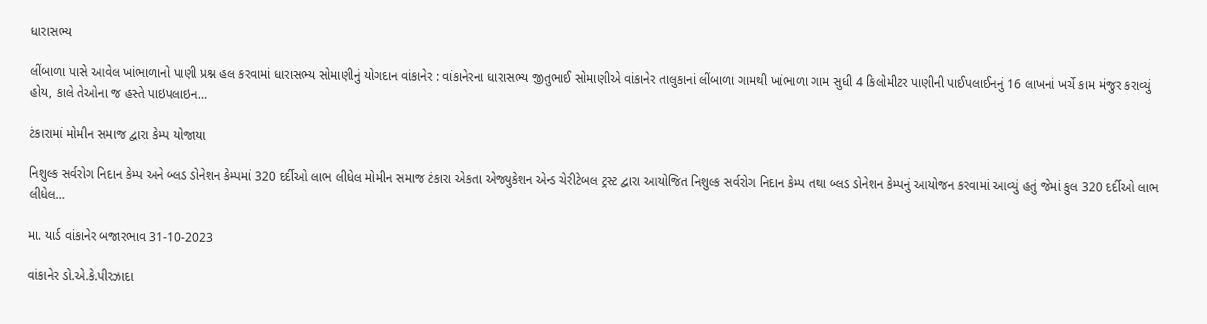ધારાસભ્ય

લીંબાળા પાસે આવેલ ખાંભાળાનો પાણી પ્રશ્ન હલ કરવામાં ધારાસભ્ય સોમાણીનું યોગદાન વાંકાનેર : વાંકાનેરના ધારાસભ્ય જીતુભાઈ સોમાણીએ વાંકાનેર તાલુકાનાં લીંબાળા ગામથી ખાંભાળા ગામ સુધી 4 કિલોમીટર પાણીની પાઈપલાઈનનું 16 લાખનાં ખર્ચે કામ મંજુર કરાવ્યું હોય, કાલે તેઓના જ હસ્તે પાઇપલાઇન…

ટંકારામાં મોમીન સમાજ દ્વારા કેમ્પ યોજાયા

નિશુલ્ક સર્વરોગ નિદાન કેમ્પ અને બ્લડ ડોનેશન કેમ્પમાં 320 દર્દીઓ લાભ લીધેલ મોમીન સમાજ ટંકારા એકતા એજ્યુકેશન એન્ડ ચેરીટેબલ ટ્રસ્ટ દ્વારા આયોજિત નિશુલ્ક સર્વરોગ નિદાન કેમ્પ તથા બ્લડ ડોનેશન કેમ્પનું આયોજન કરવામાં આવ્યું હતું જેમાં કુલ 320 દર્દીઓ લાભ લીધેલ…

મા. યાર્ડ વાંકાનેર બજારભાવ 31-10-2023

વાંકાનેર ડો.એ.કે.પીરઝાદા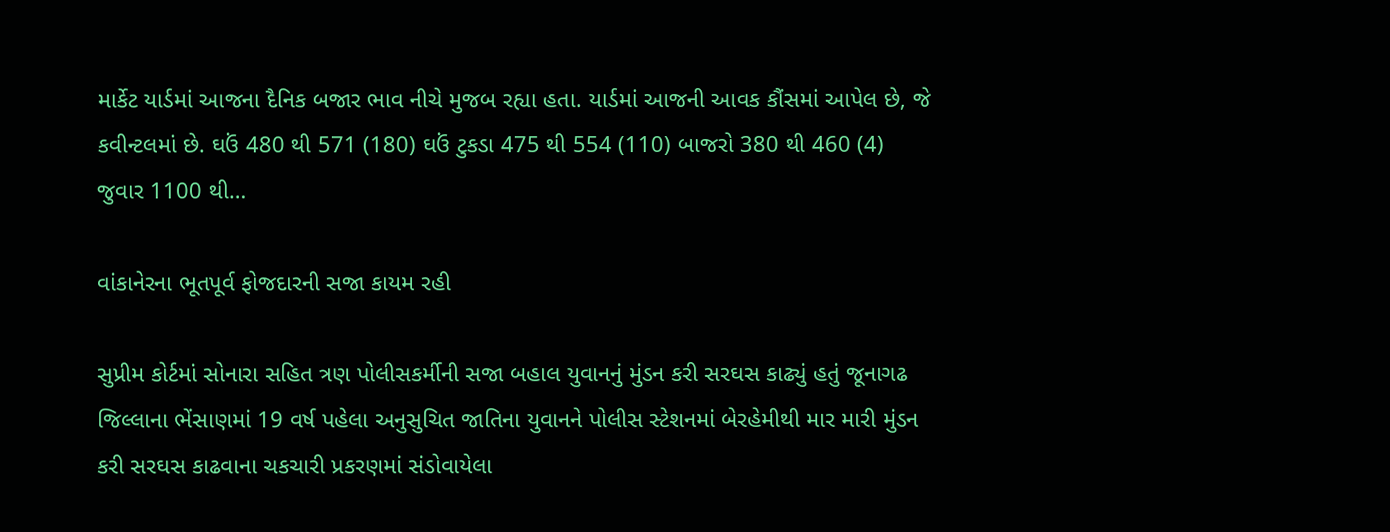માર્કેટ યાર્ડમાં આજના દૈનિક બજાર ભાવ નીચે મુજબ રહ્યા હતા. યાર્ડમાં આજની આવક કૌંસમાં આપેલ છે, જે કવીન્ટલમાં છે. ઘઉં 480 થી 571 (180) ઘઉં ટુકડા 475 થી 554 (110) બાજરો 380 થી 460 (4) જુવાર 1100 થી…

વાંકાનેરના ભૂતપૂર્વ ફોજદારની સજા કાયમ રહી

સુપ્રીમ કોર્ટમાં સોનારા સહિત ત્રણ પોલીસકર્મીની સજા બહાલ યુવાનનું મુંડન કરી સરઘસ કાઢ્યું હતું જૂનાગઢ જિલ્લાના ભેંસાણમાં 19 વર્ષ પહેલા અનુસુચિત જાતિના યુવાનને પોલીસ સ્ટેશનમાં બેરહેમીથી માર મારી મુંડન કરી સરઘસ કાઢવાના ચકચારી પ્રકરણમાં સંડોવાયેલા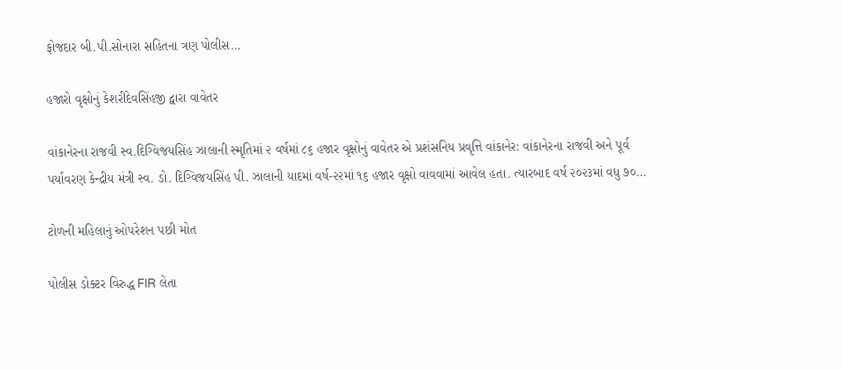ફોજદાર બી.પી.સોનારા સહિતના ત્રણ પોલીસ…

હજારો વૃક્ષોનું કેશરીદેવસિંહજી દ્વારા વાવેતર

વાંકાનેરના રાજવી સ્‍વ.દિગ્‍વિજયસિંહ ઝાલાની સ્‍મૃતિમાં ૨ વર્ષમાં ૮૬ હજાર વૃક્ષોનું વાવેતર એ પ્રશંસનિય પ્રવૃત્તિ વાંકાનેર: વાંકાનેરના રાજવી અને પૂર્વ પર્યાવરણ કેન્‍દ્રીય મંત્રી સ્‍વ. ડો. દિગ્‍વિજયસિંહ પી. ઝાલાની યાદમાં વર્ષ-૨૨માં ૧૬ હજાર વૃક્ષો વાવવામાં આવેલ હતા. ત્‍યારબાદ વર્ષ ૨૦૨૩માં વધુ ૭૦…

ટોળની મહિલાનું ઓપરેશન પછી મોત

પોલીસ ડોક્ટર વિરુદ્ધ FIR લેતા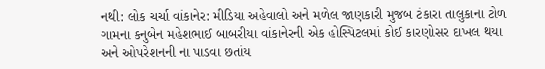નથી: લોક ચર્ચા વાંકાનેર: મીડિયા અહેવાલો અને મળેલ જાણકારી મુજબ ટંકારા તાલુકાના ટોળ ગામના કનુબેન મહેશભાઈ બાબરીયા વાંકાનેરની એક હોસ્પિટલમાં કોઈ કારણોસર દાખલ થયા અને ઓપરેશનની ના પાડવા છતાંય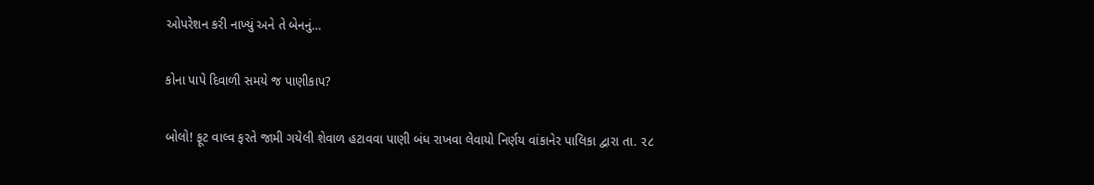ઓપરેશન કરી નાખ્યું અને તે બેનનું…

કોના પાપે દિવાળી સમયે જ પાણીકાપ?

બોલો! ફૂટ વાલ્વ ફરતે જામી ગયેલી શેવાળ હટાવવા પાણી બંધ રાખવા લેવાયો નિર્ણય વાંકાનેર પાલિકા દ્વારા તા. ૨૮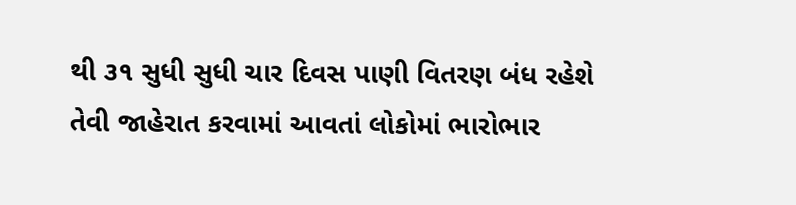થી ૩૧ સુધી સુધી ચાર દિવસ પાણી વિતરણ બંધ રહેશે તેવી જાહેરાત કરવામાં આવતાં લોકોમાં ભારોભાર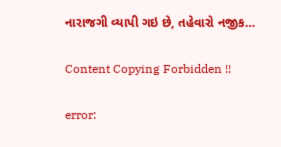નારાજગી વ્યાપી ગઇ છે, તહેવારો નજીક…

Content Copying Forbidden !!

error: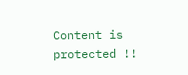Content is protected !!